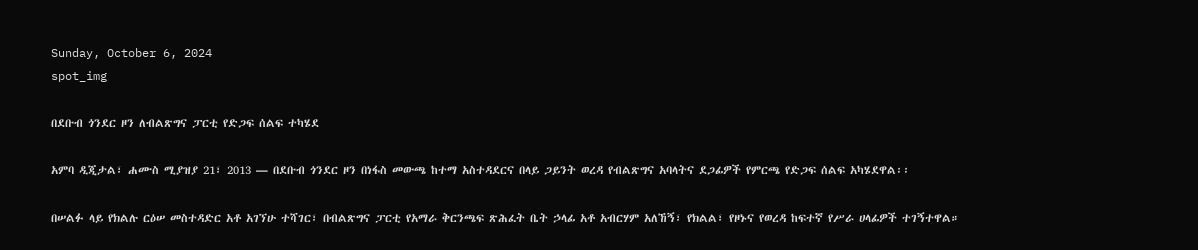Sunday, October 6, 2024
spot_img

በደቡብ ጎንደር ዞን ለብልጽግና ፓርቲ የድጋፍ ሰልፍ ተካሄደ

አምባ ዲጂታል፣ ሐሙስ ሚያዝያ 21፣ 2013 ― በደቡብ ጎንደር ዞን በነፋስ መውጫ ከተማ አስተዳደርና በላይ ጋይንት ወረዳ የብልጽግና አባላትና ደጋፊዎች የምርጫ የድጋፍ ሰልፍ አካሄደዋል፡፡

በሠልፉ ላይ የክልሉ ርዕሠ መስተዳድር አቶ አገኘሁ ተሻገር፣ በብልጽግና ፓርቲ የአማራ ቅርንጫፍ ጽሕፈት ቤት ኃላፊ አቶ አብርሃም አለኸኝ፣ የክልል፣ የዞኑና የወረዳ ከፍተኛ የሥራ ሀላፊዎች ተገኝተዋል።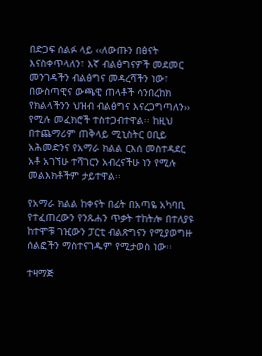በድጋፍ ሰልፉ ላይ ‹‹ለውጡን በፅናት እናስቀጥላለን፣ እኛ ብልፅግናዎች መደመር መንገዳችን ብልፅግና መዳረሻችን ነው፣ በውስጣዊና ውጫዊ ጠላቶች ሳንበረከክ የክልላችንን ህዝብ ብልፅግና እናረጋግጣለን›› የሚሉ መፈክሮች ተስተጋብተዋል፡፡ ከዚህ በተጨማሪም ጠቅላይ ሚኒስትር ዐቢይ አሕመድንና የአማራ ክልል ርእሰ መስተዳደር አቶ አገኘሁ ተሻገርን አብረናችሁ ነን የሚሉ መልእክቶችም ታይተዋል፡፡

የአማራ ክልል ከቀናት በፊት በአጣዬ አካባቢ የተፈጠረውን የንጹሐን ጥቃት ተከትሎ በተለያዩ ከተሞቹ ገዢውን ፓርቲ ብልጽግናን የሚያወግዙ ሰልፎችን ማስተናገዱም የሚታወስ ነው፡፡

ተዛማጅ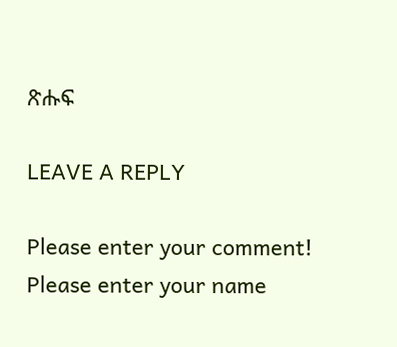ጽሑፍ

LEAVE A REPLY

Please enter your comment!
Please enter your name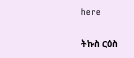here

ትኩስ ርዕስ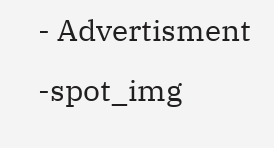- Advertisment -spot_img